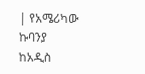| የአሜሪካው ኩባንያ ከአዲስ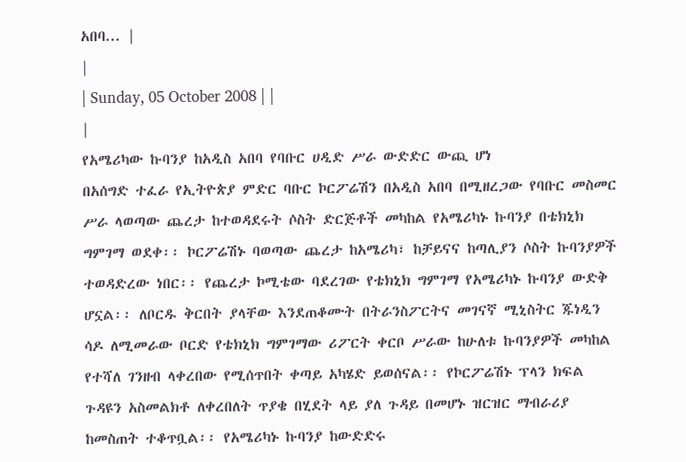አበባ... |
|
| Sunday, 05 October 2008 | |
|
የአሜሪካው ኩባንያ ከአዲስ አበባ የባቡር ሀዲድ ሥራ ውድድር ውጪ ሆነ
በአሰግድ ተፈራ የኢትዮጵያ ምድር ባቡር ኮርፖሬሽን በአዲስ አበባ በሚዘረጋው የባቡር መስመር ሥራ ላወጣው ጨረታ ከተወዳደሩት ሶስት ድርጅቶች መካከል የአሜሪካኑ ኩባንያ በቴክኒክ ግምገማ ወደቀ፡፡ ኮርፖሬሽኑ ባወጣው ጨረታ ከአሜሪካ፣ ከቻይናና ከጣሊያን ሶስት ኩባንያዎች ተወዳድረው ነበር፡፡ የጨረታ ኮሚቴው ባደረገው የቴክኒክ ግምገማ የአሜሪካኑ ኩባንያ ውድቅ ሆኗል፡፡ ለቦርዱ ቅርበት ያላቸው እንደጠቆሙት በትራንስፖርትና መገናኛ ሚኒስትር ጁነዲን ሳዶ ለሚመራው ቦርድ የቴክኒክ ግምገማው ሪፖርት ቀርቦ ሥራው ከሁለቱ ኩባንያዎች መካከል የተሻለ ገንዘብ ላቀረበው የሚሰጥበት ቀጣይ አካሄድ ይወሰናል፡፡ የኮርፖሬሽኑ ፕላን ክፍል ጉዳዩን አስመልክቶ ለቀረበለት ጥያቄ በሂደት ላይ ያለ ጉዳይ በመሆኑ ዝርዝር ማብራሪያ ከመስጠት ተቆጥቧል፡፡ የአሜሪካኑ ኩባንያ ከውድድሩ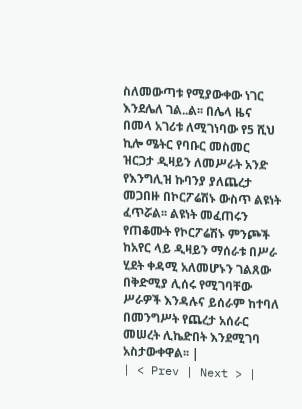ስለመውጣቱ የሚያውቀው ነገር እንደሌለ ገል..ል፡፡ በሌላ ዜና በመላ አገሪቱ ለሚገነባው የ5 ሺህ ኪሎ ሜትር የባቡር መስመር ዝርጋታ ዲዛይን ለመሥራት አንድ የእንግሊዝ ኩባንያ ያለጨረታ መጋበዙ በኮርፖሬሽኑ ውስጥ ልዩነት ፈጥሯል፡፡ ልዩነት መፈጠሩን የጠቆሙት የኮርፖሬሽኑ ምንጮች ከአየር ላይ ዲዛይን ማሰራቱ በሥራ ሂደት ቀዳሚ አለመሆኑን ገልጸው በቅድሚያ ሊሰሩ የሚገባቸው ሥራዎች እንዳሉና ይሰራም ከተባለ በመንግሥት የጨረታ አሰራር መሠረት ሊኬድበት እንደሚገባ አስታውቀዋል፡፡ |
| < Prev | Next > |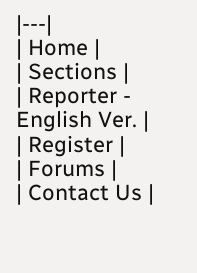|---|
| Home |
| Sections |
| Reporter - English Ver. |
| Register |
| Forums |
| Contact Us |